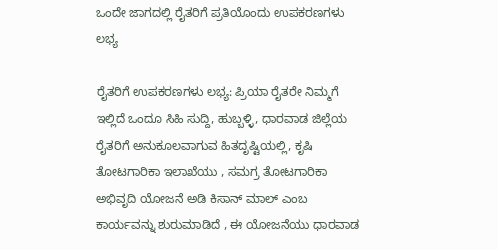ಒಂದೇ ಜಾಗದಲ್ಲಿ ರೈತರಿಗೆ ಪ್ರತಿಯೊಂದು ಉಪಕರಣಗಳು ಲಭ್ಯ

ರೈತರಿಗೆ ಉಪಕರಣಗಳು ಲಭ್ಯ: ಪ್ರಿಯಾ ರೈತರೇ ನಿಮ್ಮಗೆ ಇಲ್ಲಿದೆ ಒಂದೂ ಸಿಹಿ ಸುದ್ದಿ, ಹುಬ್ಬಳ್ಳಿ, ಧಾರವಾಡ ಜಿಲ್ಲೆಯ ರೈತರಿಗೆ ಅನುಕೂಲವಾಗುವ ಹಿತದೃಷ್ಟಿಯಲ್ಲಿ, ಕೃಷಿ ತೋಟಗಾರಿಕಾ ಇಲಾಖೆಯು , ಸಮಗ್ರ ತೋಟಗಾರಿಕಾ ಅಭಿವೃದಿ ಯೋಜನೆ ಅಡಿ ಕಿಸಾನ್ ಮಾಲ್ ಎಂಬ ಕಾರ್ಯವನ್ನು ಶುರುಮಾಡಿದೆ , ಈ ಯೋಜನೆಯು ಧಾರವಾಡ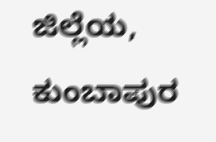ಜಿಲ್ಲೆಯ, ಕುಂಬಾಪುರ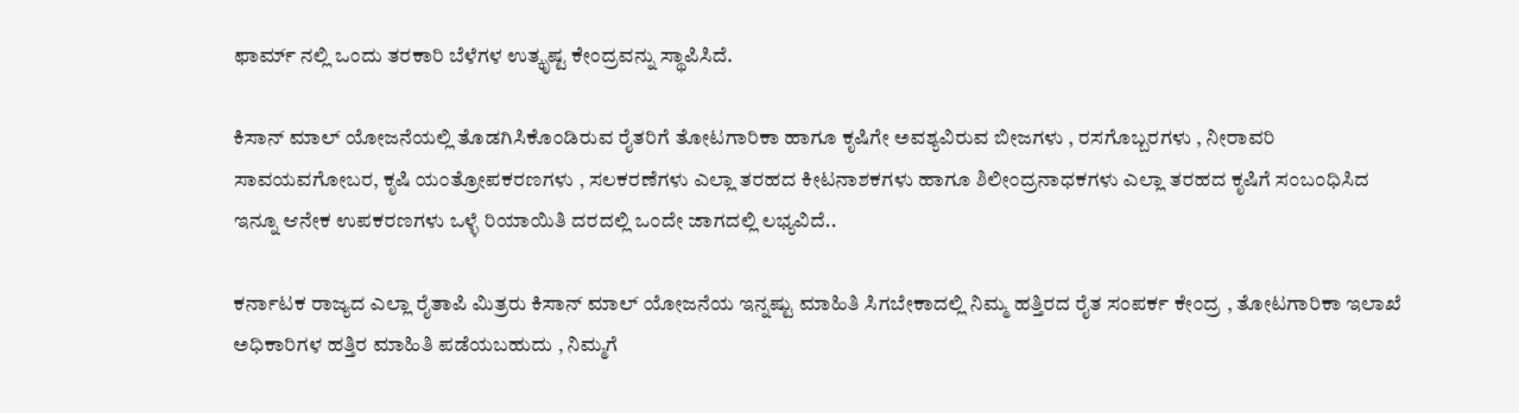ಫಾರ್ಮ್ ನಲ್ಲಿ ಒಂದು ತರಕಾರಿ ಬೆಳೆಗಳ ಉತ್ಕೃಷ್ಟ ಕೇಂದ್ರವನ್ನು ಸ್ಥಾಪಿಸಿದೆ.

ಕಿಸಾನ್ ಮಾಲ್ ಯೋಜನೆಯಲ್ಲಿ ತೊಡಗಿಸಿಕೊಂಡಿರುವ ರೈತರಿಗೆ ತೋಟಗಾರಿಕಾ ಹಾಗೂ ಕೃಷಿಗೇ ಅವಶ್ಯವಿರುವ ಬೀಜಗಳು , ರಸಗೊಬ್ಬರಗಳು , ನೀರಾವರಿ ಸಾವಯವಗೋಬರ, ಕೃಷಿ ಯಂತ್ರೋಪಕರಣಗಳು , ಸಲಕರಣೆಗಳು ಎಲ್ಲಾ ತರಹದ ಕೀಟನಾಶಕಗಳು ಹಾಗೂ ಶಿಲೀಂದ್ರನಾಧಕಗಳು ಎಲ್ಲಾ ತರಹದ ಕೃಷಿಗೆ ಸಂಬಂಧಿಸಿದ ಇನ್ನೂ ಆನೇಕ ಉಪಕರಣಗಳು ಒಳ್ಳೆ ರಿಯಾಯಿತಿ ದರದಲ್ಲಿ ಒಂದೇ ಜಾಗದಲ್ಲಿ ಲಭ್ಯವಿದೆ..

ಕರ್ನಾಟಕ ರಾಜ್ಯದ ಎಲ್ಲಾ ರೈತಾಪಿ ಮಿತ್ರರು ಕಿಸಾನ್ ಮಾಲ್ ಯೋಜನೆಯ ಇನ್ನಷ್ಟು ಮಾಹಿತಿ ಸಿಗಬೇಕಾದಲ್ಲಿ ನಿಮ್ಮ ಹತ್ತಿರದ ರೈತ ಸಂಪರ್ಕ ಕೇಂದ್ರ , ತೋಟಗಾರಿಕಾ ಇಲಾಖೆ ಅಧಿಕಾರಿಗಳ ಹತ್ತಿರ ಮಾಹಿತಿ ಪಡೆಯಬಹುದು , ನಿಮ್ಮಗೆ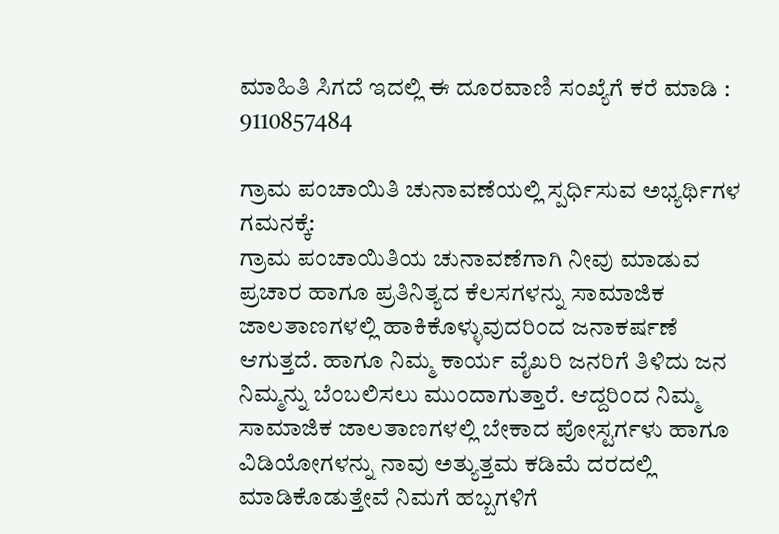ಮಾಹಿತಿ ಸಿಗದೆ ಇದಲ್ಲಿ ಈ ದೂರವಾಣಿ ಸಂಖ್ಯೆಗೆ ಕರೆ ಮಾಡಿ : 9110857484

ಗ್ರಾಮ ಪಂಚಾಯಿತಿ ಚುನಾವಣೆಯಲ್ಲಿ ಸ್ಪರ್ಧಿಸುವ ಅಭ್ಯರ್ಥಿಗಳ ಗಮನಕ್ಕೆ:
ಗ್ರಾಮ ಪಂಚಾಯಿತಿಯ ಚುನಾವಣೆಗಾಗಿ ನೀವು ಮಾಡುವ ಪ್ರಚಾರ ಹಾಗೂ ಪ್ರತಿನಿತ್ಯದ ಕೆಲಸಗಳನ್ನು ಸಾಮಾಜಿಕ ಜಾಲತಾಣಗಳಲ್ಲಿ ಹಾಕಿಕೊಳ್ಳುವುದರಿಂದ ಜನಾಕರ್ಷಣೆ ಆಗುತ್ತದೆ. ಹಾಗೂ ನಿಮ್ಮ ಕಾರ್ಯ ವೈಖರಿ ಜನರಿಗೆ ತಿಳಿದು ಜನ ನಿಮ್ಮನ್ನು ಬೆಂಬಲಿಸಲು ಮುಂದಾಗುತ್ತಾರೆ. ಆದ್ದರಿಂದ ನಿಮ್ಮ ಸಾಮಾಜಿಕ ಜಾಲತಾಣಗಳಲ್ಲಿ ಬೇಕಾದ ಪೋಸ್ಟರ್ಗಳು ಹಾಗೂ ವಿಡಿಯೋಗಳನ್ನು ನಾವು ಅತ್ಯುತ್ತಮ ಕಡಿಮೆ ದರದಲ್ಲಿ ಮಾಡಿಕೊಡುತ್ತೇವೆ ನಿಮಗೆ ಹಬ್ಬಗಳಿಗೆ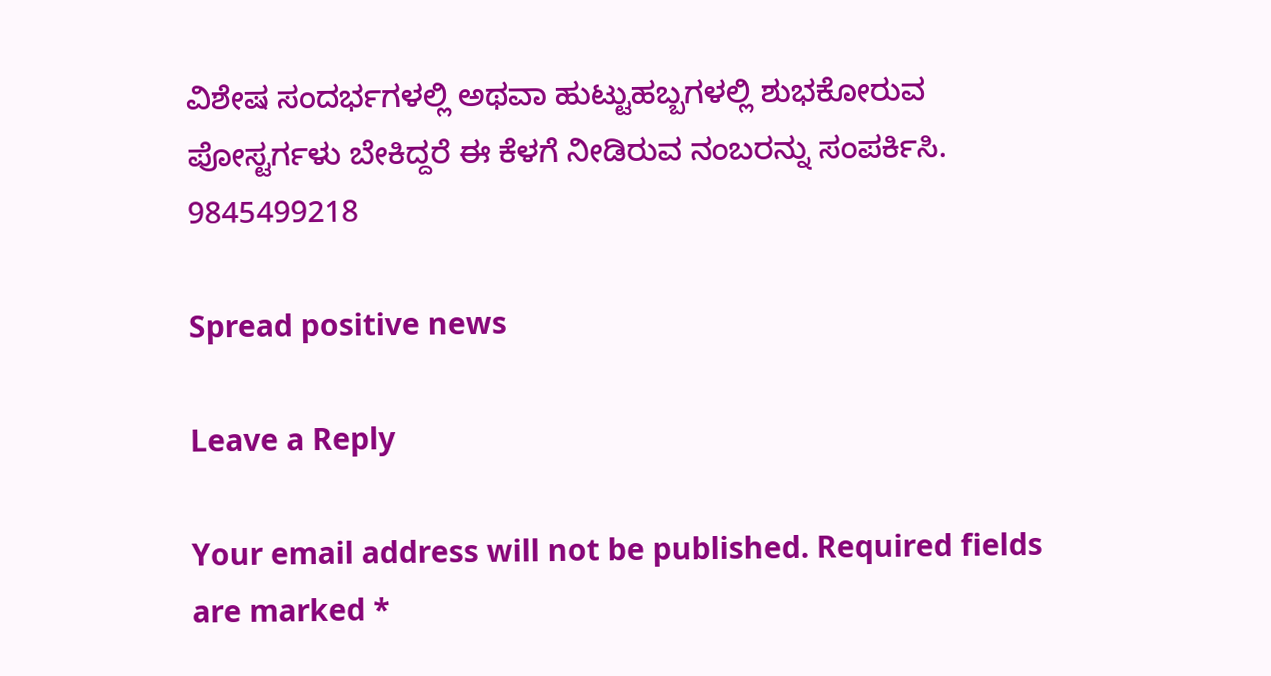ವಿಶೇಷ ಸಂದರ್ಭಗಳಲ್ಲಿ ಅಥವಾ ಹುಟ್ಟುಹಬ್ಬಗಳಲ್ಲಿ ಶುಭಕೋರುವ ಪೋಸ್ಟರ್ಗಳು ಬೇಕಿದ್ದರೆ ಈ ಕೆಳಗೆ ನೀಡಿರುವ ನಂಬರನ್ನು ಸಂಪರ್ಕಿಸಿ. 9845499218

Spread positive news

Leave a Reply

Your email address will not be published. Required fields are marked *